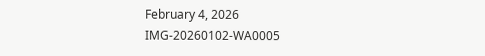February 4, 2026
IMG-20260102-WA0005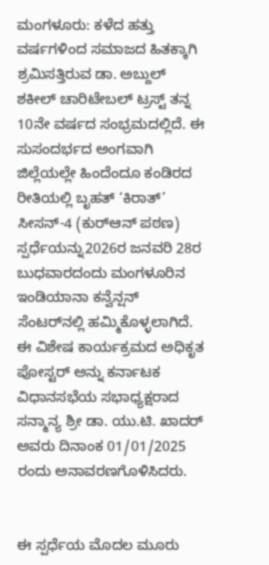ಮಂಗಳೂರು: ಕಳೆದ ಹತ್ತು ವರ್ಷಗಳಿಂದ ಸಮಾಜದ ಹಿತಕ್ಕಾಗಿ ಶ್ರಮಿಸತ್ತಿರುವ ಡಾ. ಅಬ್ದುಲ್ ಶಕೀಲ್ ಚಾರಿಟೇಬಲ್ ಟ್ರಸ್ಟ್ ತನ್ನ 10ನೇ ವರ್ಷದ ಸಂಭ್ರಮದಲ್ಲಿದೆ. ಈ ಸುಸಂದರ್ಭದ ಅಂಗವಾಗಿ ಜಿಲ್ಲೆಯಲ್ಲೇ ಹಿಂದೆಂದೂ ಕಂಡಿರದ ರೀತಿಯಲ್ಲಿ ಬೃಹತ್ ‘ಕಿರಾತ್’ ಸೀಸನ್-4 (ಕುರ್‌ಆನ್ ಪಠಣ) ಸ್ಪರ್ಧೆಯನ್ನು2026ರ ಜನವರಿ 28ರ ಬುಧವಾರದಂದು ಮಂಗಳೂರಿನ ಇಂಡಿಯಾನಾ ಕನ್ವೆನ್ಷನ್ ಸೆಂಟರ್‌ನಲ್ಲಿ ಹಮ್ಮಿಕೊಳ್ಳಲಾಗಿದೆ. ಈ ವಿಶೇಷ ಕಾರ್ಯಕ್ರಮದ ಅಧಿಕೃತ ಪೋಸ್ಟರ್ ಅನ್ನು ಕರ್ನಾಟಕ ವಿಧಾನಸಭೆಯ ಸಭಾಧ್ಯಕ್ಷರಾದ ಸನ್ಮಾನ್ಯ ಶ್ರೀ ಡಾ. ಯು.ಟಿ. ಖಾದರ್ ಅವರು ದಿನಾಂಕ 01/01/2025 ರಂದು ಅನಾವರಣಗೊಳಿಸಿದರು.


ಈ ಸ್ಪರ್ಧೆಯ ಮೊದಲ ಮೂರು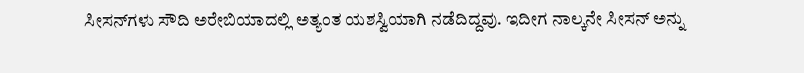ಸೀಸನ್‌ಗಳು ಸೌದಿ ಅರೇಬಿಯಾದಲ್ಲಿ ಅತ್ಯಂತ ಯಶಸ್ವಿಯಾಗಿ ನಡೆದಿದ್ದವು. ಇದೀಗ ನಾಲ್ಕನೇ ಸೀಸನ್ ಅನ್ನು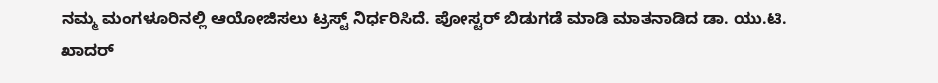ನಮ್ಮ ಮಂಗಳೂರಿನಲ್ಲಿ ಆಯೋಜಿಸಲು ಟ್ರಸ್ಟ್ ನಿರ್ಧರಿಸಿದೆ. ಪೋಸ್ಟರ್ ಬಿಡುಗಡೆ ಮಾಡಿ ಮಾತನಾಡಿದ ಡಾ. ಯು.ಟಿ. ಖಾದರ್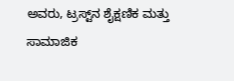ಅವರು, ಟ್ರಸ್ಟ್‌ನ ಶೈಕ್ಷಣಿಕ ಮತ್ತು ಸಾಮಾಜಿಕ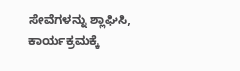ಸೇವೆಗಳನ್ನು ಶ್ಲಾಘಿಸಿ, ಕಾರ್ಯಕ್ರಮಕ್ಕೆ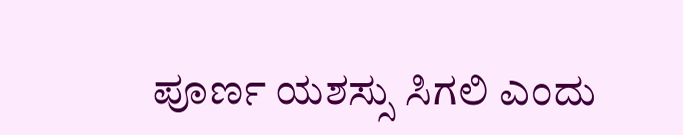ಪೂರ್ಣ ಯಶಸ್ಸು ಸಿಗಲಿ ಎಂದು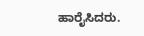ಹಾರೈಸಿದರು.